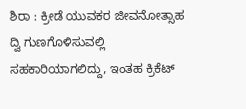ಶಿರಾ : ಕ್ರೀಡೆ ಯುವಕರ ಜೀವನೋತ್ಸಾಹ ದ್ವಿ ಗುಣಗೊಳಿಸುವಲ್ಲಿ ಸಹಕಾರಿಯಾಗಲಿದ್ದು, ಇಂತಹ ಕ್ರಿಕೆಟ್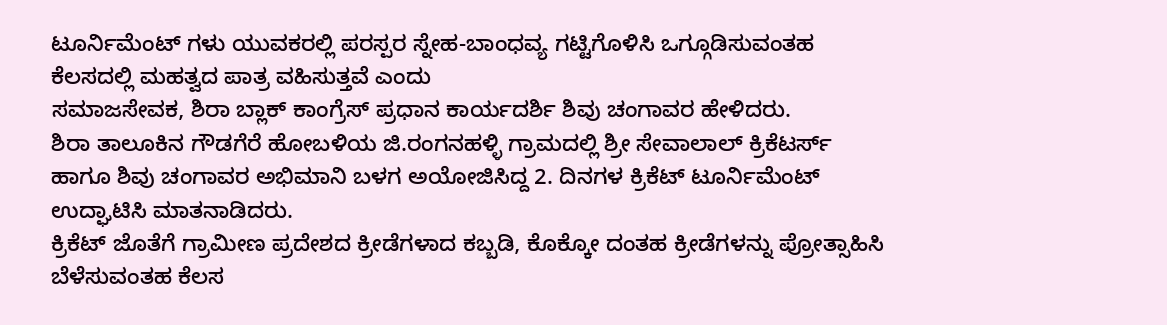ಟೂರ್ನಿಮೆಂಟ್ ಗಳು ಯುವಕರಲ್ಲಿ ಪರಸ್ಪರ ಸ್ನೇಹ-ಬಾಂಧವ್ಯ ಗಟ್ಟಿಗೊಳಿಸಿ ಒಗ್ಗೂಡಿಸುವಂತಹ ಕೆಲಸದಲ್ಲಿ ಮಹತ್ವದ ಪಾತ್ರ ವಹಿಸುತ್ತವೆ ಎಂದು
ಸಮಾಜಸೇವಕ, ಶಿರಾ ಬ್ಲಾಕ್ ಕಾಂಗ್ರೆಸ್ ಪ್ರಧಾನ ಕಾರ್ಯದರ್ಶಿ ಶಿವು ಚಂಗಾವರ ಹೇಳಿದರು.
ಶಿರಾ ತಾಲೂಕಿನ ಗೌಡಗೆರೆ ಹೋಬಳಿಯ ಜಿ.ರಂಗನಹಳ್ಳಿ ಗ್ರಾಮದಲ್ಲಿ ಶ್ರೀ ಸೇವಾಲಾಲ್ ಕ್ರಿಕೆಟರ್ಸ್ ಹಾಗೂ ಶಿವು ಚಂಗಾವರ ಅಭಿಮಾನಿ ಬಳಗ ಅಯೋಜಿಸಿದ್ದ 2. ದಿನಗಳ ಕ್ರಿಕೆಟ್ ಟೂರ್ನಿಮೆಂಟ್ ಉದ್ಘಾಟಿಸಿ ಮಾತನಾಡಿದರು.
ಕ್ರಿಕೆಟ್ ಜೊತೆಗೆ ಗ್ರಾಮೀಣ ಪ್ರದೇಶದ ಕ್ರೀಡೆಗಳಾದ ಕಬ್ಬಡಿ, ಕೊಕ್ಕೋ ದಂತಹ ಕ್ರೀಡೆಗಳನ್ನು ಪ್ರೋತ್ಸಾಹಿಸಿ ಬೆಳೆಸುವಂತಹ ಕೆಲಸ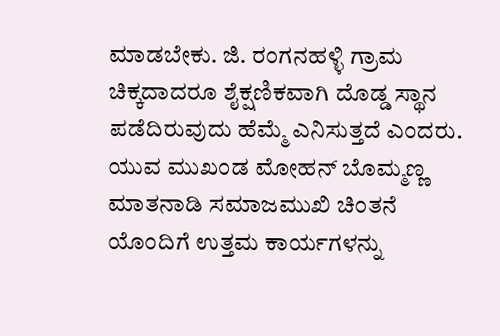ಮಾಡಬೇಕು. ಜಿ. ರಂಗನಹಳ್ಳಿ ಗ್ರಾಮ ಚಿಕ್ಕದಾದರೂ ಶೈಕ್ಷಣಿಕವಾಗಿ ದೊಡ್ಡ ಸ್ಥಾನ ಪಡೆದಿರುವುದು ಹೆಮ್ಮೆ ಎನಿಸುತ್ತದೆ ಎಂದರು.
ಯುವ ಮುಖಂಡ ಮೋಹನ್ ಬೊಮ್ಮಣ್ಣ ಮಾತನಾಡಿ ಸಮಾಜಮುಖಿ ಚಿಂತನೆ ಯೊಂದಿಗೆ ಉತ್ತಮ ಕಾರ್ಯಗಳನ್ನು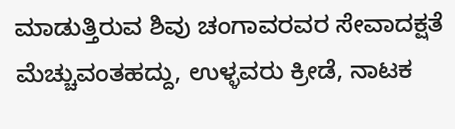ಮಾಡುತ್ತಿರುವ ಶಿವು ಚಂಗಾವರವರ ಸೇವಾದಕ್ಷತೆ ಮೆಚ್ಚುವಂತಹದ್ದು, ಉಳ್ಳವರು ಕ್ರೀಡೆ, ನಾಟಕ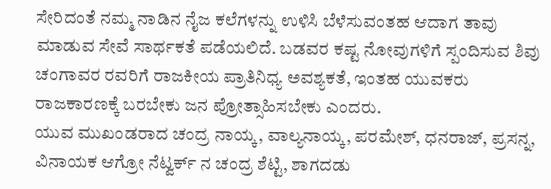ಸೇರಿದಂತೆ ನಮ್ಮ ನಾಡಿನ ನೈಜ ಕಲೆಗಳನ್ನು ಉಳಿಸಿ ಬೆಳೆಸುವಂತಹ ಆದಾಗ ತಾವು ಮಾಡುವ ಸೇವೆ ಸಾರ್ಥಕತೆ ಪಡೆಯಲಿದೆ. ಬಡವರ ಕಷ್ಟ ನೋವುಗಳಿಗೆ ಸ್ಪಂದಿಸುವ ಶಿವು ಚಂಗಾವರ ರವರಿಗೆ ರಾಜಕೀಯ ಪ್ರಾತಿನಿಧ್ಯ ಅವಶ್ಯಕತೆ, ಇಂತಹ ಯುವಕರು ರಾಜಕಾರಣಕ್ಕೆ ಬರಬೇಕು ಜನ ಪ್ರೋತ್ಸಾಹಿಸಬೇಕು ಎಂದರು.
ಯುವ ಮುಖಂಡರಾದ ಚಂದ್ರ ನಾಯ್ಕ, ವಾಲ್ಯನಾಯ್ಕ, ಪರಮೇಶ್, ಧನರಾಜ್, ಪ್ರಸನ್ನ, ವಿನಾಯಕ ಆಗ್ರೋ ನೆಟ್ವರ್ಕ್ ನ ಚಂದ್ರ ಶೆಟ್ಟಿ, ಶಾಗದಡು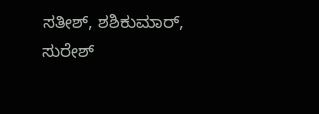ಸತೀಶ್, ಶಶಿಕುಮಾರ್, ಸುರೇಶ್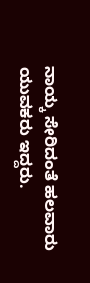ನಾಯ್ಕ ಸೇರಿದಂತೆ ಹಲವಾರು ಯುವಕರು ಇದ್ದರು.